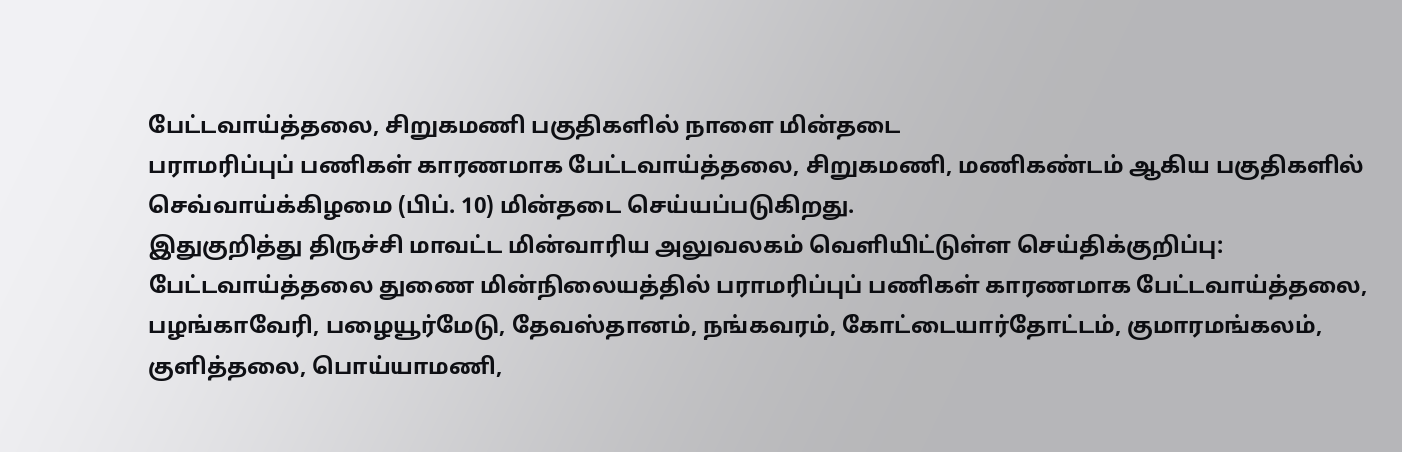பேட்டவாய்த்தலை, சிறுகமணி பகுதிகளில் நாளை மின்தடை
பராமரிப்புப் பணிகள் காரணமாக பேட்டவாய்த்தலை, சிறுகமணி, மணிகண்டம் ஆகிய பகுதிகளில் செவ்வாய்க்கிழமை (பிப். 10) மின்தடை செய்யப்படுகிறது.
இதுகுறித்து திருச்சி மாவட்ட மின்வாரிய அலுவலகம் வெளியிட்டுள்ள செய்திக்குறிப்பு:
பேட்டவாய்த்தலை துணை மின்நிலையத்தில் பராமரிப்புப் பணிகள் காரணமாக பேட்டவாய்த்தலை, பழங்காவேரி, பழையூர்மேடு, தேவஸ்தானம், நங்கவரம், கோட்டையார்தோட்டம், குமாரமங்கலம், குளித்தலை, பொய்யாமணி,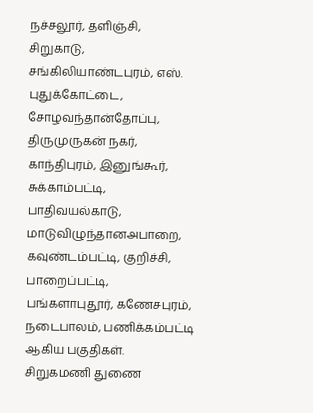நச்சலூர், தளிஞ்சி, சிறுகாடு, சங்கிலியாண்டபுரம், எஸ். புதுக்கோட்டை, சோழவந்தான்தோப்பு, திருமுருகன் நகர், காந்திபுரம், இனுங்கூர், சுக்காம்பட்டி, பாதிவயல்காடு, மாடுவிழுந்தானஅபாறை, கவுண்டம்பட்டி, குறிச்சி, பாறைப்பட்டி, பங்களாபுதூர், கணேசபுரம், நடைபாலம், பணிக்கம்பட்டி ஆகிய பகுதிகள்.
சிறுகமணி துணை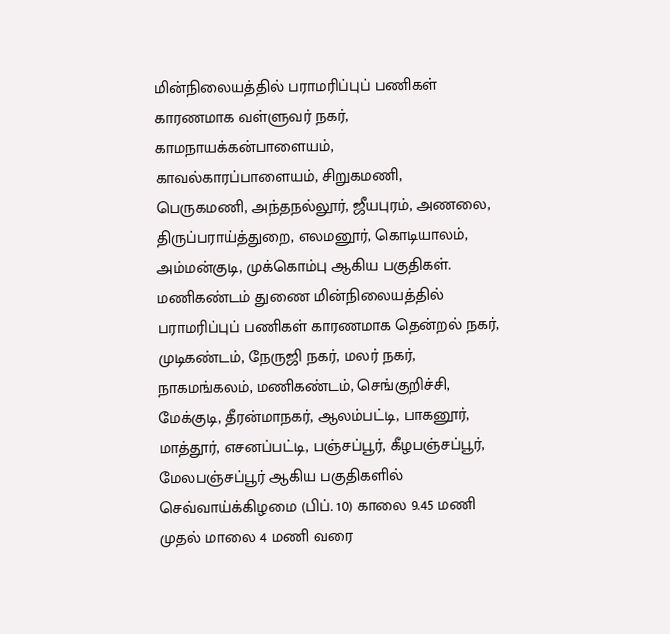மின்நிலையத்தில் பராமரிப்புப் பணிகள் காரணமாக வள்ளுவர் நகர், காமநாயக்கன்பாளையம், காவல்காரப்பாளையம், சிறுகமணி, பெருகமணி, அந்தநல்லூர், ஜீயபுரம், அணலை, திருப்பராய்த்துறை, எலமனூர், கொடியாலம், அம்மன்குடி, முக்கொம்பு ஆகிய பகுதிகள்.
மணிகண்டம் துணை மின்நிலையத்தில் பராமரிப்புப் பணிகள் காரணமாக தென்றல் நகர், முடிகண்டம், நேருஜி நகர், மலர் நகர், நாகமங்கலம், மணிகண்டம், செங்குறிச்சி, மேக்குடி, தீரன்மாநகர், ஆலம்பட்டி, பாகனூர், மாத்தூர், எசனப்பட்டி, பஞ்சப்பூர், கீழபஞ்சப்பூர், மேலபஞ்சப்பூர் ஆகிய பகுதிகளில் செவ்வாய்க்கிழமை (பிப். 10) காலை 9.45 மணி முதல் மாலை 4 மணி வரை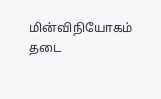மின்விநியோகம் தடை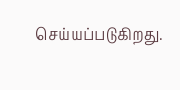செய்யப்படுகிறது.